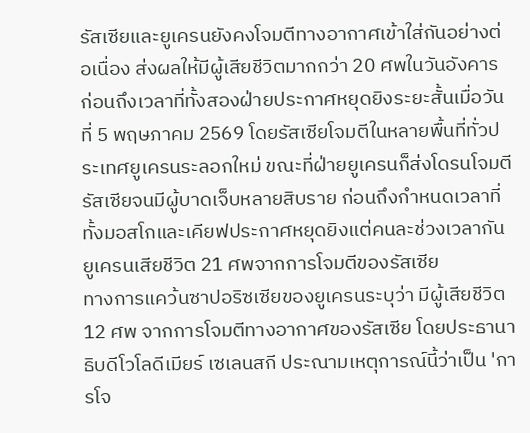รัสเซียและยูเครนยังคงโจมตีทางอากาศเข้าใส่กันอย่างต่อเนื่อง ส่งผลให้มีผู้เสียชีวิตมากกว่า 20 ศพในวันอังคาร ก่อนถึงเวลาที่ทั้งสองฝ่ายประกาศหยุดยิงระยะสั้นเมื่อวันที่ 5 พฤษภาคม 2569 โดยรัสเซียโจมตีในหลายพื้นที่ทั่วประเทศยูเครนระลอกใหม่ ขณะที่ฝ่ายยูเครนก็ส่งโดรนโจมตีรัสเซียจนมีผู้บาดเจ็บหลายสิบราย ก่อนถึงกำหนดเวลาที่ทั้งมอสโกและเคียฟประกาศหยุดยิงแต่คนละช่วงเวลากัน
ยูเครนเสียชีวิต 21 ศพจากการโจมตีของรัสเซีย
ทางการแคว้นซาปอริซเซียของยูเครนระบุว่า มีผู้เสียชีวิต 12 ศพ จากการโจมตีทางอากาศของรัสเซีย โดยประธานาธิบดีโวโลดีเมียร์ เซเลนสกี ประณามเหตุการณ์นี้ว่าเป็น 'การโจ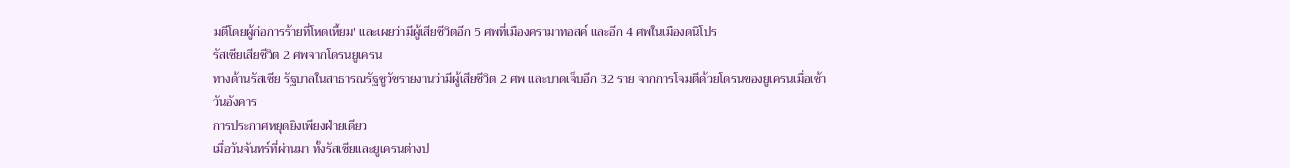มตีโดยผู้ก่อการร้ายที่โหดเหี้ยม' และเผยว่ามีผู้เสียชีวิตอีก 5 ศพที่เมืองครามาทอสค์ และอีก 4 ศพในเมืองดนิโปร
รัสเซียเสียชีวิต 2 ศพจากโดรนยูเครน
ทางด้านรัสเซีย รัฐบาลในสาธารณรัฐชูวัชรายงานว่ามีผู้เสียชีวิต 2 ศพ และบาดเจ็บอีก 32 ราย จากการโจมตีด้วยโดรนของยูเครนเมื่อเช้าวันอังคาร
การประกาศหยุดยิงเพียงฝ่ายเดียว
เมื่อวันจันทร์ที่ผ่านมา ทั้งรัสเซียและยูเครนต่างป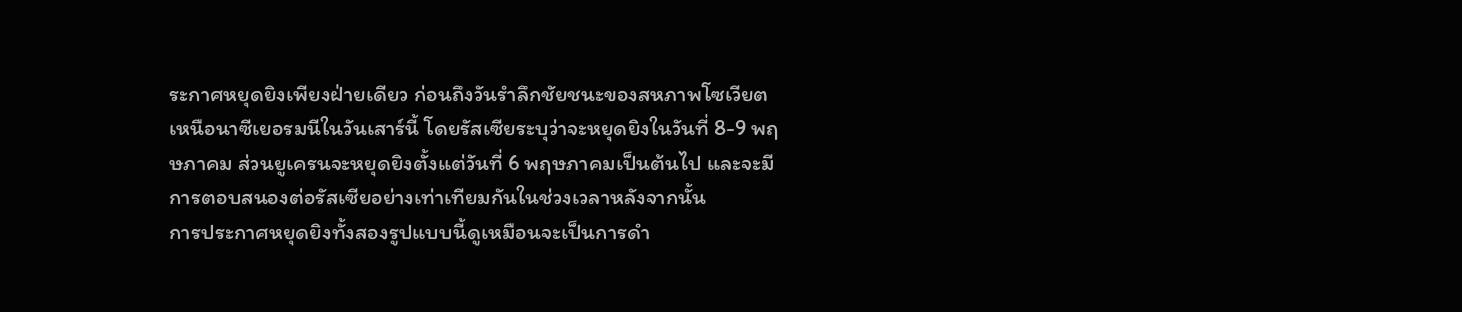ระกาศหยุดยิงเพียงฝ่ายเดียว ก่อนถึงวันรำลึกชัยชนะของสหภาพโซเวียตเหนือนาซีเยอรมนีในวันเสาร์นี้ โดยรัสเซียระบุว่าจะหยุดยิงในวันที่ 8-9 พฤษภาคม ส่วนยูเครนจะหยุดยิงตั้งแต่วันที่ 6 พฤษภาคมเป็นต้นไป และจะมีการตอบสนองต่อรัสเซียอย่างเท่าเทียมกันในช่วงเวลาหลังจากนั้น
การประกาศหยุดยิงทั้งสองรูปแบบนี้ดูเหมือนจะเป็นการดำ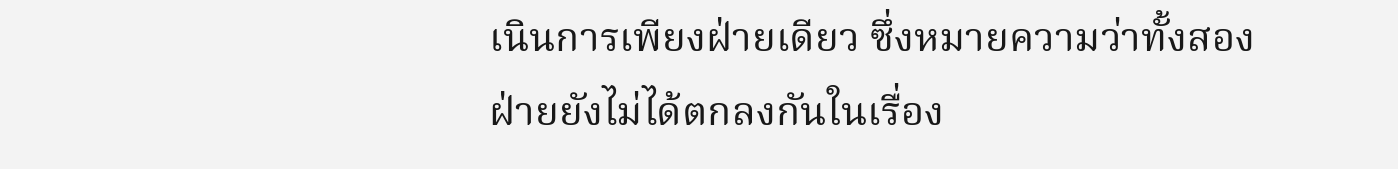เนินการเพียงฝ่ายเดียว ซึ่งหมายความว่าทั้งสองฝ่ายยังไม่ได้ตกลงกันในเรื่อง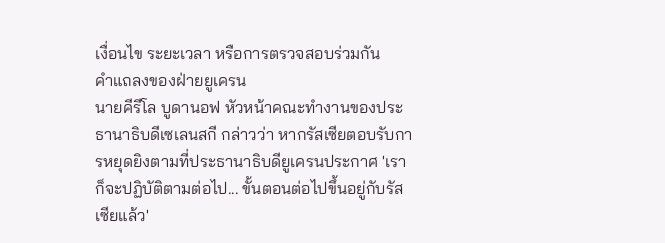เงื่อนไข ระยะเวลา หรือการตรวจสอบร่วมกัน
คำแถลงของฝ่ายยูเครน
นายคีรีโล บูดานอฟ หัวหน้าคณะทำงานของประธานาธิบดีเซเลนสกี กล่าวว่า หากรัสเซียตอบรับการหยุดยิงตามที่ประธานาธิบดียูเครนประกาศ 'เราก็จะปฏิบัติตามต่อไป... ขั้นตอนต่อไปขึ้นอยู่กับรัสเซียแล้ว'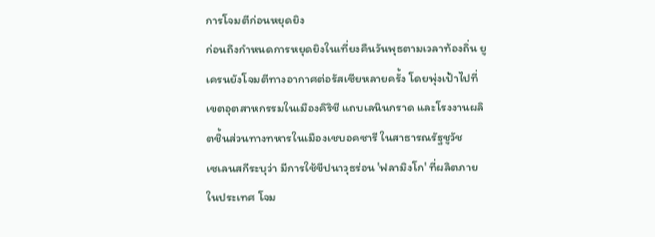การโจมตีก่อนหยุดยิง
ก่อนถึงกำหนดการหยุดยิงในเที่ยงคืนวันพุธตามเวลาท้องถิ่น ยูเครนยังโจมตีทางอากาศต่อรัสเซียหลายครั้ง โดยพุ่งเป้าไปที่เขตอุตสาหกรรมในเมืองคิริชี แถบเลนินกราด และโรงงานผลิตชิ้นส่วนทางทหารในเมืองเชบอคซารี ในสาธารณรัฐชูวัช
เซเลนสกีระบุว่า มีการใช้ขีปนาวุธร่อน 'ฟลามิงโก' ที่ผลิตภายในประเทศ โจม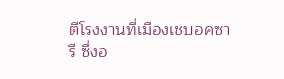ตีโรงงานที่เมืองเชบอคซารี ซึ่งอ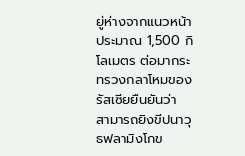ยู่ห่างจากแนวหน้าประมาณ 1,500 กิโลเมตร ต่อมากระทรวงกลาโหมของรัสเซียยืนยันว่า สามารถยิงขีปนาวุธฟลามิงโกข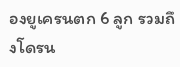องยูเครนตก 6 ลูก รวมถึงโดรน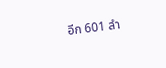อีก 601 ลำ